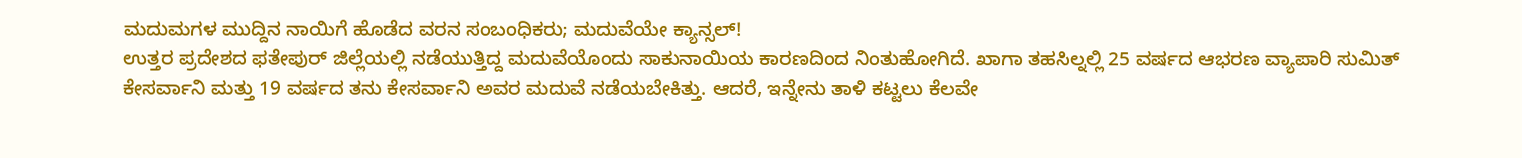ಮದುಮಗಳ ಮುದ್ದಿನ ನಾಯಿಗೆ ಹೊಡೆದ ವರನ ಸಂಬಂಧಿಕರು; ಮದುವೆಯೇ ಕ್ಯಾನ್ಸಲ್!
ಉತ್ತರ ಪ್ರದೇಶದ ಫತೇಪುರ್ ಜಿಲ್ಲೆಯಲ್ಲಿ ನಡೆಯುತ್ತಿದ್ದ ಮದುವೆಯೊಂದು ಸಾಕುನಾಯಿಯ ಕಾರಣದಿಂದ ನಿಂತುಹೋಗಿದೆ. ಖಾಗಾ ತಹಸಿಲ್ನಲ್ಲಿ 25 ವರ್ಷದ ಆಭರಣ ವ್ಯಾಪಾರಿ ಸುಮಿತ್ ಕೇಸರ್ವಾನಿ ಮತ್ತು 19 ವರ್ಷದ ತನು ಕೇಸರ್ವಾನಿ ಅವರ ಮದುವೆ ನಡೆಯಬೇಕಿತ್ತು. ಆದರೆ, ಇನ್ನೇನು ತಾಳಿ ಕಟ್ಟಲು ಕೆಲವೇ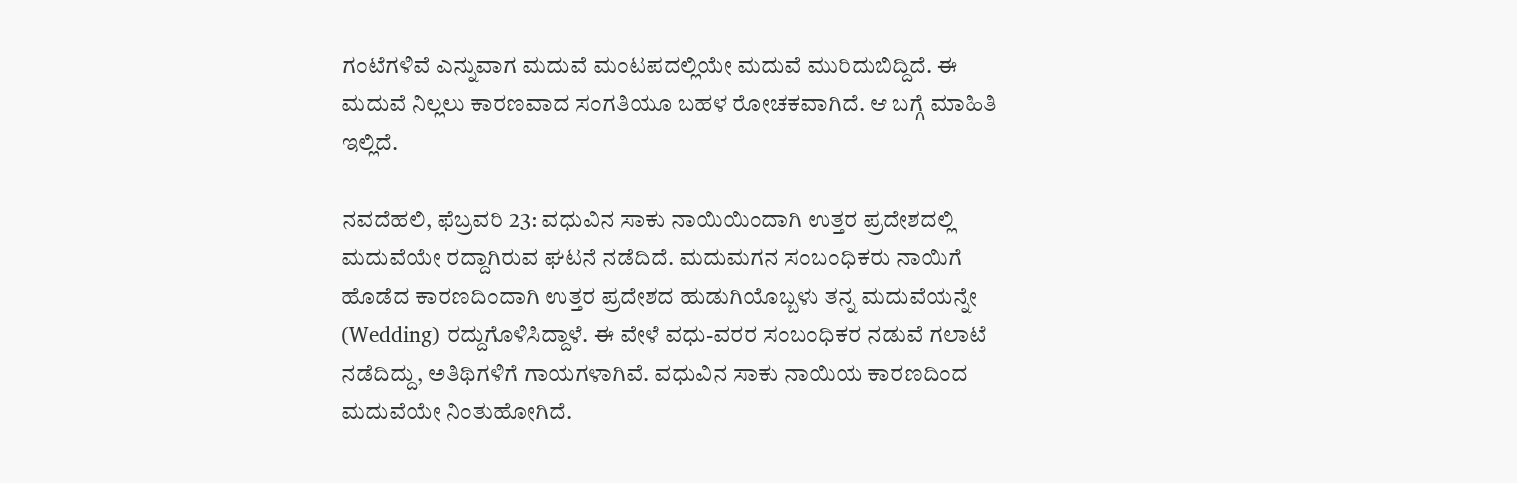ಗಂಟೆಗಳಿವೆ ಎನ್ನುವಾಗ ಮದುವೆ ಮಂಟಪದಲ್ಲಿಯೇ ಮದುವೆ ಮುರಿದುಬಿದ್ದಿದೆ. ಈ ಮದುವೆ ನಿಲ್ಲಲು ಕಾರಣವಾದ ಸಂಗತಿಯೂ ಬಹಳ ರೋಚಕವಾಗಿದೆ. ಆ ಬಗ್ಗೆ ಮಾಹಿತಿ ಇಲ್ಲಿದೆ.

ನವದೆಹಲಿ, ಫೆಬ್ರವರಿ 23: ವಧುವಿನ ಸಾಕು ನಾಯಿಯಿಂದಾಗಿ ಉತ್ತರ ಪ್ರದೇಶದಲ್ಲಿ ಮದುವೆಯೇ ರದ್ದಾಗಿರುವ ಘಟನೆ ನಡೆದಿದೆ. ಮದುಮಗನ ಸಂಬಂಧಿಕರು ನಾಯಿಗೆ ಹೊಡೆದ ಕಾರಣದಿಂದಾಗಿ ಉತ್ತರ ಪ್ರದೇಶದ ಹುಡುಗಿಯೊಬ್ಬಳು ತನ್ನ ಮದುವೆಯನ್ನೇ (Wedding) ರದ್ದುಗೊಳಿಸಿದ್ದಾಳೆ. ಈ ವೇಳೆ ವಧು-ವರರ ಸಂಬಂಧಿಕರ ನಡುವೆ ಗಲಾಟೆ ನಡೆದಿದ್ದು, ಅತಿಥಿಗಳಿಗೆ ಗಾಯಗಳಾಗಿವೆ. ವಧುವಿನ ಸಾಕು ನಾಯಿಯ ಕಾರಣದಿಂದ ಮದುವೆಯೇ ನಿಂತುಹೋಗಿದೆ.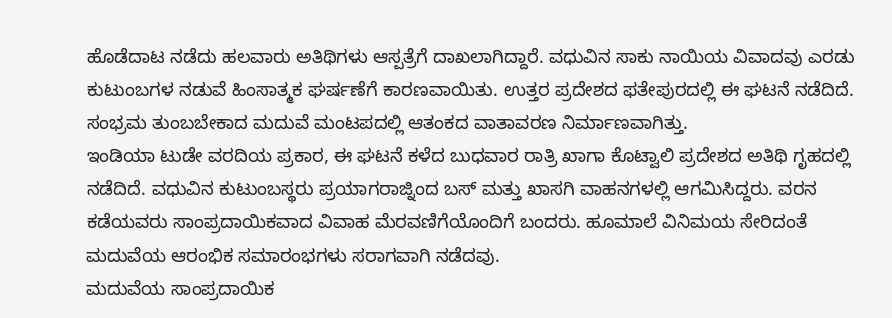ಹೊಡೆದಾಟ ನಡೆದು ಹಲವಾರು ಅತಿಥಿಗಳು ಆಸ್ಪತ್ರೆಗೆ ದಾಖಲಾಗಿದ್ದಾರೆ. ವಧುವಿನ ಸಾಕು ನಾಯಿಯ ವಿವಾದವು ಎರಡು ಕುಟುಂಬಗಳ ನಡುವೆ ಹಿಂಸಾತ್ಮಕ ಘರ್ಷಣೆಗೆ ಕಾರಣವಾಯಿತು. ಉತ್ತರ ಪ್ರದೇಶದ ಫತೇಪುರದಲ್ಲಿ ಈ ಘಟನೆ ನಡೆದಿದೆ. ಸಂಭ್ರಮ ತುಂಬಬೇಕಾದ ಮದುವೆ ಮಂಟಪದಲ್ಲಿ ಆತಂಕದ ವಾತಾವರಣ ನಿರ್ಮಾಣವಾಗಿತ್ತು.
ಇಂಡಿಯಾ ಟುಡೇ ವರದಿಯ ಪ್ರಕಾರ, ಈ ಘಟನೆ ಕಳೆದ ಬುಧವಾರ ರಾತ್ರಿ ಖಾಗಾ ಕೊಟ್ವಾಲಿ ಪ್ರದೇಶದ ಅತಿಥಿ ಗೃಹದಲ್ಲಿ ನಡೆದಿದೆ. ವಧುವಿನ ಕುಟುಂಬಸ್ಥರು ಪ್ರಯಾಗರಾಜ್ನಿಂದ ಬಸ್ ಮತ್ತು ಖಾಸಗಿ ವಾಹನಗಳಲ್ಲಿ ಆಗಮಿಸಿದ್ದರು. ವರನ ಕಡೆಯವರು ಸಾಂಪ್ರದಾಯಿಕವಾದ ವಿವಾಹ ಮೆರವಣಿಗೆಯೊಂದಿಗೆ ಬಂದರು. ಹೂಮಾಲೆ ವಿನಿಮಯ ಸೇರಿದಂತೆ ಮದುವೆಯ ಆರಂಭಿಕ ಸಮಾರಂಭಗಳು ಸರಾಗವಾಗಿ ನಡೆದವು.
ಮದುವೆಯ ಸಾಂಪ್ರದಾಯಿಕ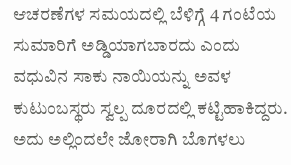ಆಚರಣೆಗಳ ಸಮಯದಲ್ಲಿ ಬೆಳಿಗ್ಗೆ 4 ಗಂಟೆಯ ಸುಮಾರಿಗೆ ಅಡ್ಡಿಯಾಗಬಾರದು ಎಂದು ವಧುವಿನ ಸಾಕು ನಾಯಿಯನ್ನು ಅವಳ ಕುಟುಂಬಸ್ಥರು ಸ್ವಲ್ಪ ದೂರದಲ್ಲಿ ಕಟ್ಟಿಹಾಕಿದ್ದರು. ಅದು ಅಲ್ಲಿಂದಲೇ ಜೋರಾಗಿ ಬೊಗಳಲು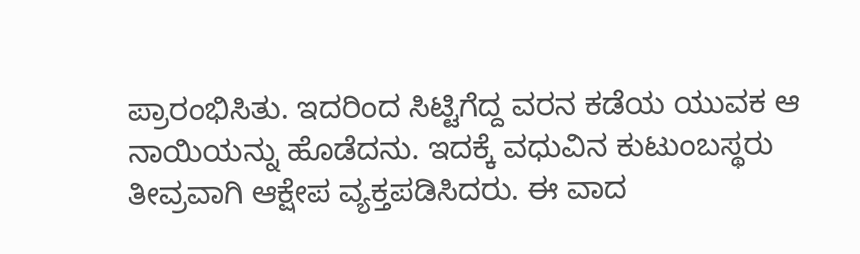ಪ್ರಾರಂಭಿಸಿತು. ಇದರಿಂದ ಸಿಟ್ಟಿಗೆದ್ದ ವರನ ಕಡೆಯ ಯುವಕ ಆ ನಾಯಿಯನ್ನು ಹೊಡೆದನು. ಇದಕ್ಕೆ ವಧುವಿನ ಕುಟುಂಬಸ್ಥರು ತೀವ್ರವಾಗಿ ಆಕ್ಷೇಪ ವ್ಯಕ್ತಪಡಿಸಿದರು. ಈ ವಾದ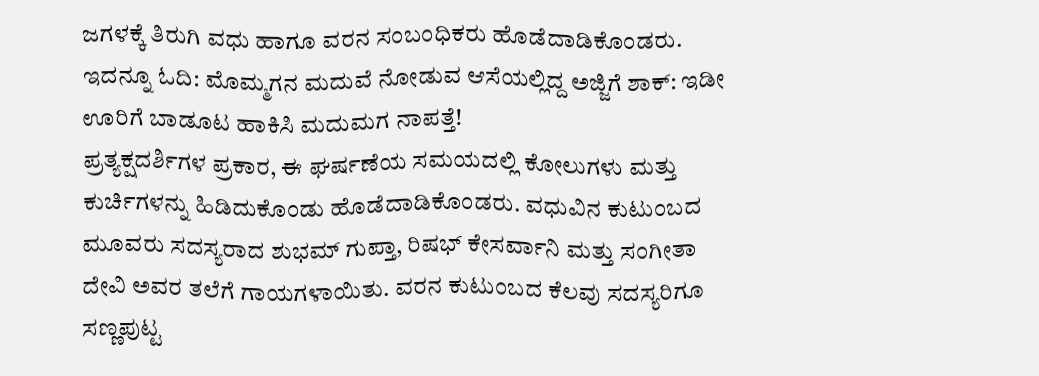ಜಗಳಕ್ಕೆ ತಿರುಗಿ ವಧು ಹಾಗೂ ವರನ ಸಂಬಂಧಿಕರು ಹೊಡೆದಾಡಿಕೊಂಡರು.
ಇದನ್ನೂ ಓದಿ: ಮೊಮ್ಮಗನ ಮದುವೆ ನೋಡುವ ಆಸೆಯಲ್ಲಿದ್ದ ಅಜ್ಜಿಗೆ ಶಾಕ್: ಇಡೀ ಊರಿಗೆ ಬಾಡೂಟ ಹಾಕಿಸಿ ಮದುಮಗ ನಾಪತ್ತೆ!
ಪ್ರತ್ಯಕ್ಷದರ್ಶಿಗಳ ಪ್ರಕಾರ, ಈ ಘರ್ಷಣೆಯ ಸಮಯದಲ್ಲಿ ಕೋಲುಗಳು ಮತ್ತು ಕುರ್ಚಿಗಳನ್ನು ಹಿಡಿದುಕೊಂಡು ಹೊಡೆದಾಡಿಕೊಂಡರು. ವಧುವಿನ ಕುಟುಂಬದ ಮೂವರು ಸದಸ್ಯರಾದ ಶುಭಮ್ ಗುಪ್ತಾ, ರಿಷಭ್ ಕೇಸರ್ವಾನಿ ಮತ್ತು ಸಂಗೀತಾ ದೇವಿ ಅವರ ತಲೆಗೆ ಗಾಯಗಳಾಯಿತು. ವರನ ಕುಟುಂಬದ ಕೆಲವು ಸದಸ್ಯರಿಗೂ ಸಣ್ಣಪುಟ್ಟ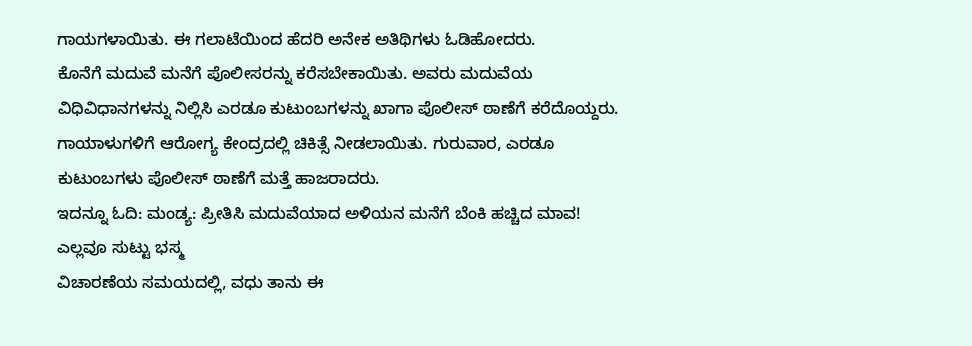ಗಾಯಗಳಾಯಿತು. ಈ ಗಲಾಟೆಯಿಂದ ಹೆದರಿ ಅನೇಕ ಅತಿಥಿಗಳು ಓಡಿಹೋದರು.
ಕೊನೆಗೆ ಮದುವೆ ಮನೆಗೆ ಪೊಲೀಸರನ್ನು ಕರೆಸಬೇಕಾಯಿತು. ಅವರು ಮದುವೆಯ ವಿಧಿವಿಧಾನಗಳನ್ನು ನಿಲ್ಲಿಸಿ ಎರಡೂ ಕುಟುಂಬಗಳನ್ನು ಖಾಗಾ ಪೊಲೀಸ್ ಠಾಣೆಗೆ ಕರೆದೊಯ್ದರು. ಗಾಯಾಳುಗಳಿಗೆ ಆರೋಗ್ಯ ಕೇಂದ್ರದಲ್ಲಿ ಚಿಕಿತ್ಸೆ ನೀಡಲಾಯಿತು. ಗುರುವಾರ, ಎರಡೂ ಕುಟುಂಬಗಳು ಪೊಲೀಸ್ ಠಾಣೆಗೆ ಮತ್ತೆ ಹಾಜರಾದರು.
ಇದನ್ನೂ ಓದಿ: ಮಂಡ್ಯ: ಪ್ರೀತಿಸಿ ಮದುವೆಯಾದ ಅಳಿಯನ ಮನೆಗೆ ಬೆಂಕಿ ಹಚ್ಚಿದ ಮಾವ! ಎಲ್ಲವೂ ಸುಟ್ಟು ಭಸ್ಮ
ವಿಚಾರಣೆಯ ಸಮಯದಲ್ಲಿ, ವಧು ತಾನು ಈ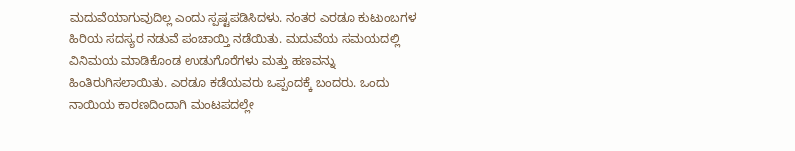ಮದುವೆಯಾಗುವುದಿಲ್ಲ ಎಂದು ಸ್ಪಷ್ಟಪಡಿಸಿದಳು. ನಂತರ ಎರಡೂ ಕುಟುಂಬಗಳ ಹಿರಿಯ ಸದಸ್ಯರ ನಡುವೆ ಪಂಚಾಯ್ತಿ ನಡೆಯಿತು. ಮದುವೆಯ ಸಮಯದಲ್ಲಿ ವಿನಿಮಯ ಮಾಡಿಕೊಂಡ ಉಡುಗೊರೆಗಳು ಮತ್ತು ಹಣವನ್ನು ಹಿಂತಿರುಗಿಸಲಾಯಿತು. ಎರಡೂ ಕಡೆಯವರು ಒಪ್ಪಂದಕ್ಕೆ ಬಂದರು. ಒಂದು ನಾಯಿಯ ಕಾರಣದಿಂದಾಗಿ ಮಂಟಪದಲ್ಲೇ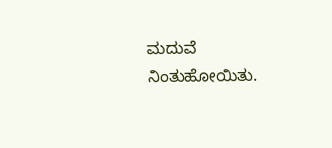ಮದುವೆ ನಿಂತುಹೋಯಿತು.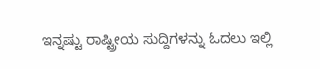ಇನ್ನಷ್ಟು ರಾಷ್ಟ್ರೀಯ ಸುದ್ದಿಗಳನ್ನು ಓದಲು ಇಲ್ಲಿ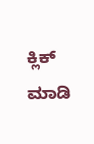ಕ್ಲಿಕ್ ಮಾಡಿ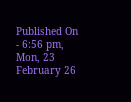Published On - 6:56 pm, Mon, 23 February 26